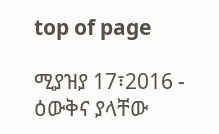top of page

ሚያዝያ 17፣2016 - ዕውቅና ያላቸው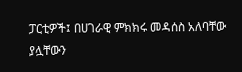ፓርቲዎች፤ በሀገራዊ ምክክሩ መዳሰስ አለባቸው ያሏቸውን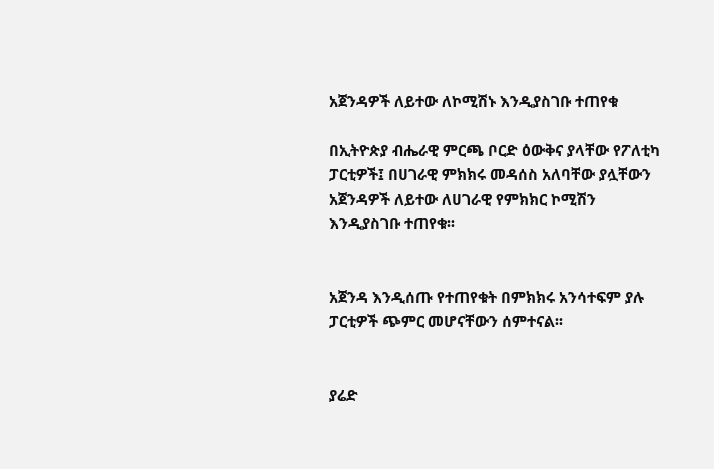አጀንዳዎች ለይተው ለኮሚሽኑ እንዲያስገቡ ተጠየቁ

በኢትዮጵያ ብሔራዊ ምርጫ ቦርድ ዕውቅና ያላቸው የፖለቲካ ፓርቲዎች፤ በሀገራዊ ምክክሩ መዳሰስ አለባቸው ያሏቸውን አጀንዳዎች ለይተው ለሀገራዊ የምክክር ኮሚሽን እንዲያስገቡ ተጠየቁ፡፡


አጀንዳ እንዲሰጡ የተጠየቁት በምክክሩ አንሳተፍም ያሉ ፓርቲዎች ጭምር መሆናቸውን ሰምተናል፡፡


ያሬድ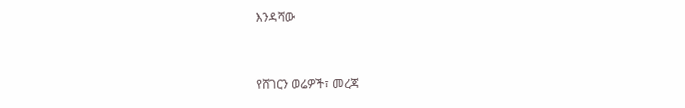እንዳሻው



የሸገርን ወሬዎች፣ መረጃ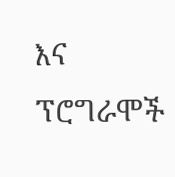እና ፕሮግራሞች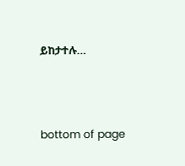ይከታተሉ…





bottom of page